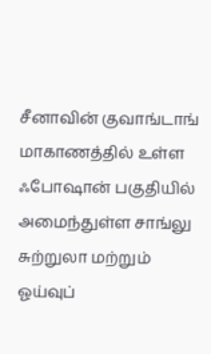சீனாவின் குவாங்டாங் மாகாணத்தில் உள்ள ஃபோஷான் பகுதியில் அமைந்துள்ள சாங்லு சுற்றுலா மற்றும் ஓய்வுப்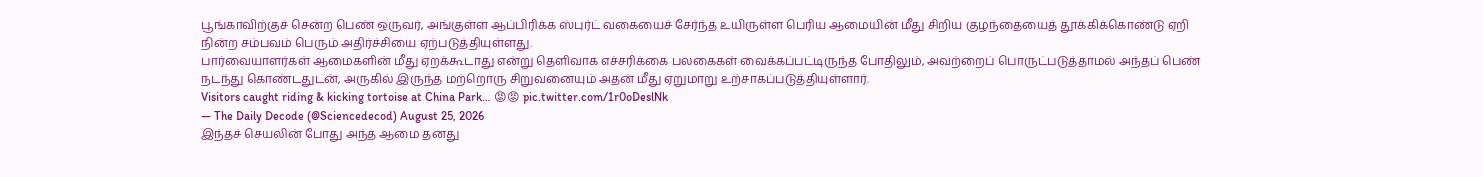பூங்காவிற்குச் சென்ற பெண் ஒருவர், அங்குள்ள ஆப்பிரிக்க ஸ்புர்ட் வகையைச் சேர்ந்த உயிருள்ள பெரிய ஆமையின் மீது சிறிய குழந்தையைத் தூக்கிக்கொண்டு ஏறி நின்ற சம்பவம் பெரும் அதிர்ச்சியை ஏற்படுத்தியுள்ளது.
பார்வையாளர்கள் ஆமைகளின் மீது ஏறக்கூடாது என்று தெளிவாக எச்சரிக்கை பலகைகள் வைக்கப்பட்டிருந்த போதிலும், அவற்றைப் பொருட்படுத்தாமல் அந்தப் பெண் நடந்து கொண்டதுடன், அருகில் இருந்த மற்றொரு சிறுவனையும் அதன் மீது ஏறுமாறு உற்சாகப்படுத்தியுள்ளார்.
Visitors caught riding & kicking tortoise at China Park… 😡😡 pic.twitter.com/1r0oDeslNk
— The Daily Decode (@Sciencedecod) August 25, 2026
இந்தச் செயலின் போது அந்த ஆமை தனது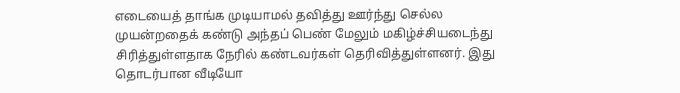எடையைத் தாங்க முடியாமல் தவித்து ஊர்ந்து செல்ல முயன்றதைக் கண்டு அந்தப் பெண் மேலும் மகிழ்ச்சியடைந்து சிரித்துள்ளதாக நேரில் கண்டவர்கள் தெரிவித்துள்ளனர். இது தொடர்பான வீடியோ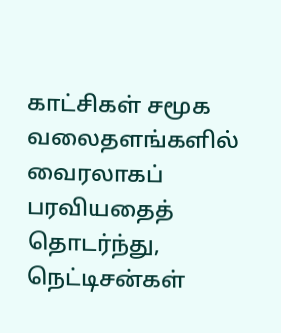காட்சிகள் சமூக வலைதளங்களில் வைரலாகப் பரவியதைத் தொடர்ந்து, நெட்டிசன்கள்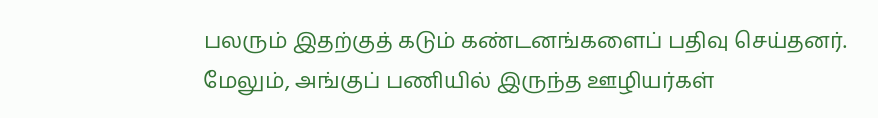பலரும் இதற்குத் கடும் கண்டனங்களைப் பதிவு செய்தனர். மேலும், அங்குப் பணியில் இருந்த ஊழியர்கள்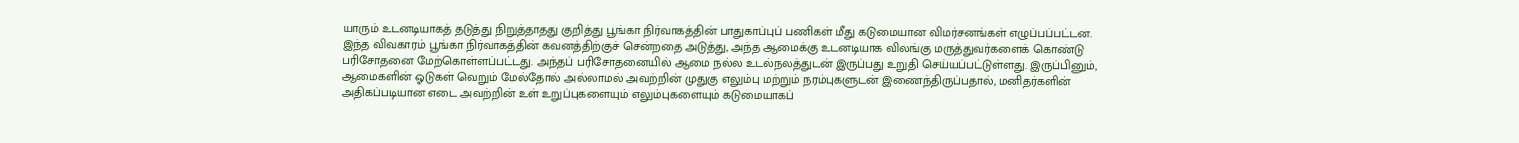யாரும் உடனடியாகத் தடுத்து நிறுத்தாதது குறித்து பூங்கா நிர்வாகத்தின் பாதுகாப்புப் பணிகள் மீது கடுமையான விமர்சனங்கள் எழுப்பப்பட்டன.
இந்த விவகாரம் பூங்கா நிர்வாகத்தின் கவனத்திற்குச் சென்றதை அடுத்து, அந்த ஆமைக்கு உடனடியாக விலங்கு மருத்துவர்களைக் கொண்டு பரிசோதனை மேற்கொள்ளப்பட்டது. அந்தப் பரிசோதனையில் ஆமை நல்ல உடல்நலத்துடன் இருப்பது உறுதி செய்யப்பட்டுள்ளது. இருப்பினும், ஆமைகளின் ஓடுகள் வெறும் மேல்தோல் அல்லாமல் அவற்றின் முதுகு எலும்பு மற்றும் நரம்புகளுடன் இணைந்திருப்பதால், மனிதர்களின் அதிகப்படியான எடை அவற்றின் உள் உறுப்புகளையும் எலும்புகளையும் கடுமையாகப்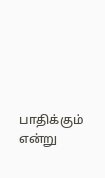பாதிக்கும் என்று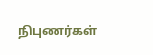நிபுணர்கள்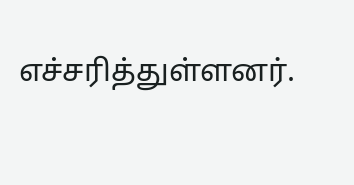எச்சரித்துள்ளனர்.